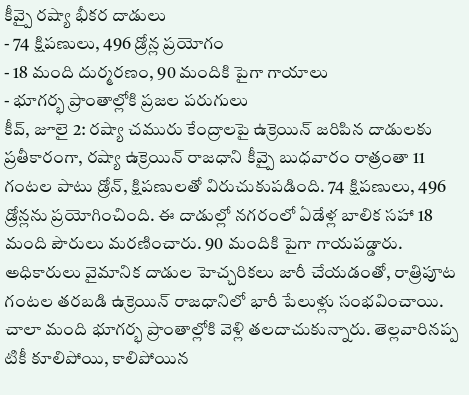కీవ్పై రష్యా భీకర దాడులు
- 74 క్షిపణులు, 496 డ్రోన్ల ప్రయోగం
- 18 మంది దుర్మరణం, 90 మందికి పైగా గాయాలు
- భూగర్భ ప్రాంతాల్లోకి ప్రజల పరుగులు
కీవ్, జూలై 2: రష్యా చమురు కేంద్రాలపై ఉక్రెయిన్ జరిపిన దాడులకు ప్రతీకారంగా, రష్యా ఉక్రెయిన్ రాజధాని కీవ్పై బుధవారం రాత్రంతా 11 గంటల పాటు డ్రోన్, క్షిపణులతో విరుచుకుపడింది. 74 క్షిపణులు, 496 డ్రోన్లను ప్రయోగించింది. ఈ దాడుల్లో నగరంలో ఏడేళ్ల బాలిక సహా 18 మంది పౌరులు మరణించారు. 90 మందికి పైగా గాయపడ్డారు.
అధికారులు వైమానిక దాడుల హెచ్చరికలు జారీ చేయడంతో, రాత్రిపూట గంటల తరబడి ఉక్రెయిన్ రాజధానిలో భారీ పేలుళ్లు సంభవించాయి. చాలా మంది భూగర్భ ప్రాంతాల్లోకి వెళ్లి తలదాచుకున్నారు. తెల్లవారినప్ప టికీ కూలిపోయి, కాలిపోయిన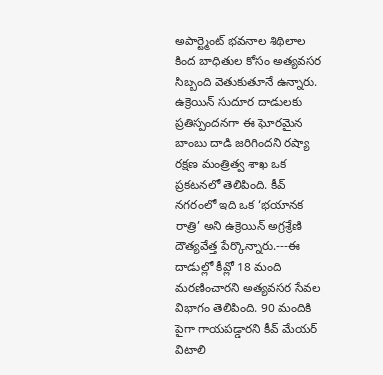అపార్ట్మెంట్ భవనాల శిథిలాల కింద బాధితుల కోసం అత్యవసర సిబ్బంది వెతుకుతూనే ఉన్నారు.
ఉక్రెయిన్ సుదూర దాడులకు ప్రతిస్పందనగా ఈ ఘోరమైన బాంబు దాడి జరిగిందని రష్యా రక్షణ మంత్రిత్వ శాఖ ఒక ప్రకటనలో తెలిపింది. కీవ్ నగరంలో ఇది ఒక ‘భయానక రాత్రి’ అని ఉక్రెయిన్ అగ్రశ్రేణి దౌత్యవేత్త పేర్కొన్నారు.---ఈ దాడుల్లో కీవ్లో 18 మంది మరణించారని అత్యవసర సేవల విభాగం తెలిపింది. 90 మందికి పైగా గాయపడ్డారని కీవ్ మేయర్ విటాలి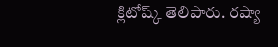క్లిటోష్క్ తెలిపారు. రష్యా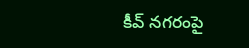కీవ్ నగరంపై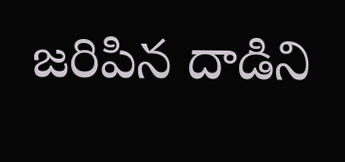జరిపిన దాడిని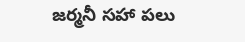జర్మనీ సహా పలు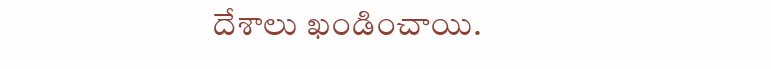దేశాలు ఖండించాయి.